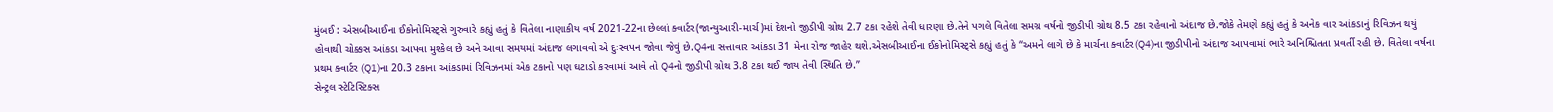મુંબઈ : એસબીઆઈના ઈકોનોમિસ્ટ્સે ગુરુવારે કહ્યું હતું કે વિતેલા નાણાકીય વર્ષ 2021-22ના છેલ્લાં ક્વાર્ટર(જાન્યુઆરી-માર્ચ)માં દેશનો જીડીપી ગ્રોથ 2.7 ટકા રહેશે તેવી ધારણા છે.તેને પગલે વિતેલા સમગ્ર વર્ષનો જીડીપી ગ્રોથ 8.5 ટકા રહેવાનો અંદાજ છે.જોકે તેમણે કહ્યું હતું કે અનેક વાર આંકડાનું રિવિઝન થયું હોવાથી ચોક્કસ આંકડા આપવા મુશ્કેલ છે અને આવા સમયમાં અંદાજ લગાવવો એ દુઃસ્વપન જોવા જેવું છે.Q4ના સત્તાવાર આંકડા 31 મેના રોજ જાહેર થશે.એસબીઆઈના ઈકોનોમિસ્ટ્સે કહ્યું હતું કે “અમને લાગે છે કે માર્ચના ક્વાર્ટર(Q4)ના જીડીપીનો અંદાજ આપવામાં ભારે અનિશ્ચિતતા પ્રવર્તી રહી છે. વિતેલા વર્ષના પ્રથમ ક્વાર્ટર (Q1)ના 20.3 ટકાના આંકડામાં રિવિઝનમાં એક ટકાનો પણ ઘટાડો કરવામાં આવે તો Q4નો જીડીપી ગ્રોથ 3.8 ટકા થઈ જાય તેવી સ્થિતિ છે.”
સેન્ટ્રલ સ્ટેટિસ્ટિક્સ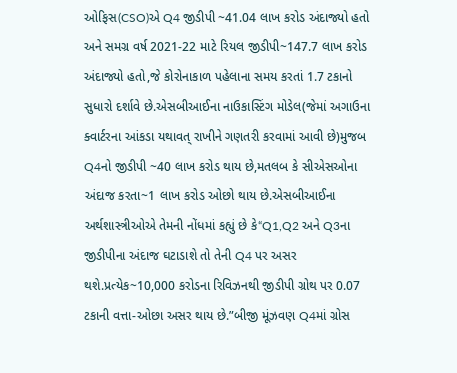ઓફિસ(CSO)એ Q4 જીડીપી ~41.04 લાખ કરોડ અંદાજ્યો હતો અને સમગ્ર વર્ષ 2021-22 માટે રિયલ જીડીપી~147.7 લાખ કરોડ અંદાજ્યો હતો,જે કોરોનાકાળ પહેલાના સમય કરતાં 1.7 ટકાનો સુધારો દર્શાવે છે.એસબીઆઈના નાઉકાસ્ટિંગ મોડેલ(જેમાં અગાઉના ક્વાર્ટરના આંકડા યથાવત્ રાખીને ગણતરી કરવામાં આવી છે)મુજબ Q4નો જીડીપી ~40 લાખ કરોડ થાય છે,મતલબ કે સીએસઓના અંદાજ કરતા~1 લાખ કરોડ ઓછો થાય છે.એસબીઆઈના અર્થશાસ્ત્રીઓએ તેમની નોંધમાં કહ્યું છે કે“Q1,Q2 અને Q3ના જીડીપીના અંદાજ ઘટાડાશે તો તેની Q4 પર અસર થશે.પ્રત્યેક~10,000 કરોડના રિવિઝનથી જીડીપી ગ્રોથ પર 0.07 ટકાની વત્તા-ઓછા અસર થાય છે.”બીજી મૂંઝવણ Q4માં ગ્રોસ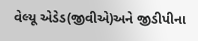વેલ્યૂ એડેડ(જીવીએ)અને જીડીપીના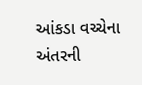આંકડા વચ્ચેના અંતરની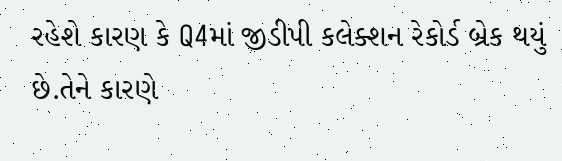રહેશે કારણ કે Q4માં જીડીપી કલેક્શન રેકોર્ડ બ્રેક થયું છે.તેને કારણે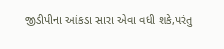જીડીપીના આંકડા સારા એવા વધી શકે,પરંતુ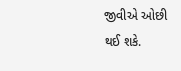જીવીએ ઓછી થઈ શકે.